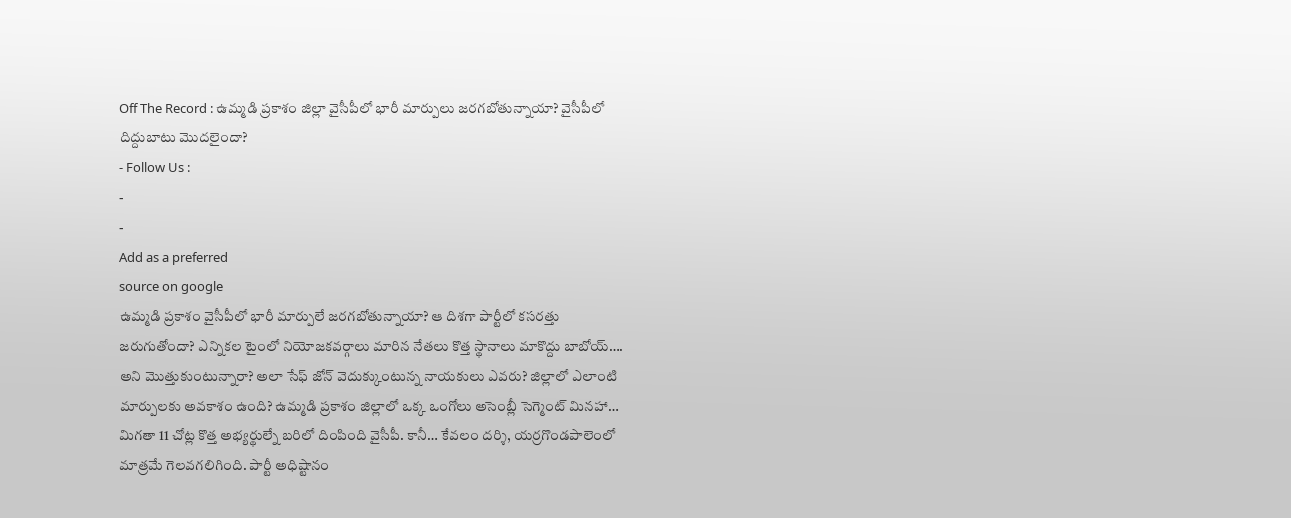Off The Record : ఉమ్మడి ప్రకాశం జిల్లా వైసీపీలో భారీ మార్పులు జరగబోతున్నాయా? వైసీపీలో దిద్దుబాటు మొదలైందా?
- Follow Us :
-
-
Add as a preferred
source on google
ఉమ్మడి ప్రకాశం వైసీపీలో భారీ మార్పులే జరగబోతున్నాయా? ఆ దిశగా పార్టీలో కసరత్తు జరుగుతోందా? ఎన్నికల టైంలో నియోజకవర్గాలు మారిన నేతలు కొత్త స్థానాలు మాకొద్దు బాబోయ్…. అని మొత్తుకుంటున్నారా? అలా సేఫ్ జోన్ వెదుక్కుంటున్న నాయకులు ఎవరు? జిల్లాలో ఎలాంటి మార్పులకు అవకాశం ఉంది? ఉమ్మడి ప్రకాశం జిల్లాలో ఒక్క ఒంగోలు అసెంబ్లీ సెగ్మెంట్ మినహా… మిగతా 11 చోట్ల కొత్త అభ్యర్థుల్నే బరిలో దింపింది వైసీపీ. కానీ… కేవలం దర్శి, యర్రగొండపాలెంలో మాత్రమే గెలవగలిగింది. పార్టీ అధిష్టానం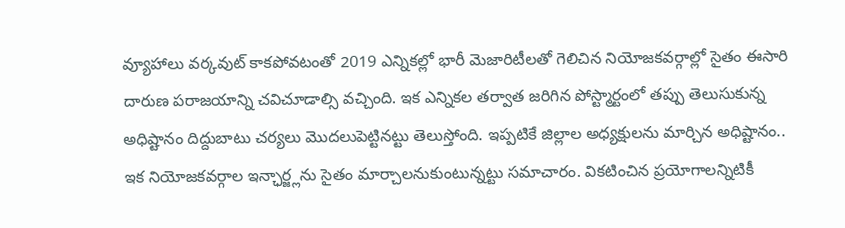వ్యూహాలు వర్కవుట్ కాకపోవటంతో 2019 ఎన్నికల్లో భారీ మెజారిటీలతో గెలిచిన నియోజకవర్గాల్లో సైతం ఈసారి దారుణ పరాజయాన్ని చవిచూడాల్సి వచ్చింది. ఇక ఎన్నికల తర్వాత జరిగిన పోస్ట్మార్టంలో తప్పు తెలుసుకున్న అధిష్టానం దిద్దుబాటు చర్యలు మొదలుపెట్టినట్టు తెలుస్తోంది. ఇప్పటికే జిల్లాల అధ్యక్షులను మార్చిన అధిష్టానం.. ఇక నియోజకవర్గాల ఇన్ఛార్జ్లను సైతం మార్చాలనుకుంటున్నట్టు సమాచారం. వికటించిన ప్రయోగాలన్నిటికీ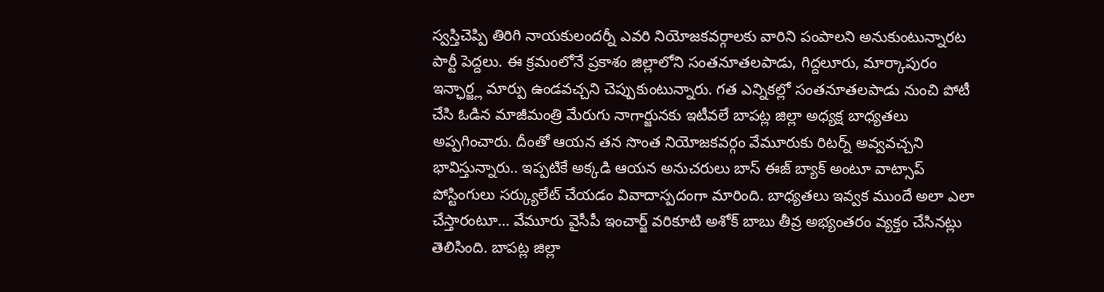స్వస్తిచెప్పి తిరిగి నాయకులందర్నీ ఎవరి నియోజకవర్గాలకు వారిని పంపాలని అనుకుంటున్నారట పార్టీ పెద్దలు. ఈ క్రమంలోనే ప్రకాశం జిల్లాలోని సంతనూతలపాడు, గిద్దలూరు, మార్కాపురం ఇన్ఛార్జ్ల మార్పు ఉండవచ్చని చెప్పుకుంటున్నారు. గత ఎన్నికల్లో సంతనూతలపాడు నుంచి పోటీ చేసి ఓడిన మాజీమంత్రి మేరుగు నాగార్జునకు ఇటీవలే బాపట్ల జిల్లా అధ్యక్ష బాధ్యతలు అప్పగించారు. దీంతో ఆయన తన సొంత నియోజకవర్గం వేమూరుకు రిటర్న్ అవ్వవచ్చని భావిస్తున్నారు.. ఇప్పటికే అక్కడి ఆయన అనుచరులు బాస్ ఈజ్ బ్యాక్ అంటూ వాట్సాప్ పోస్టింగులు సర్క్యులేట్ చేయడం వివాదాస్పదంగా మారింది. బాధ్యతలు ఇవ్వక ముందే అలా ఎలా చేస్తారంటూ… వేమూరు వైసీపీ ఇంచార్జ్ వరికూటి అశోక్ బాబు తీవ్ర అభ్యంతరం వ్యక్తం చేసినట్లు తెలిసింది. బాపట్ల జిల్లా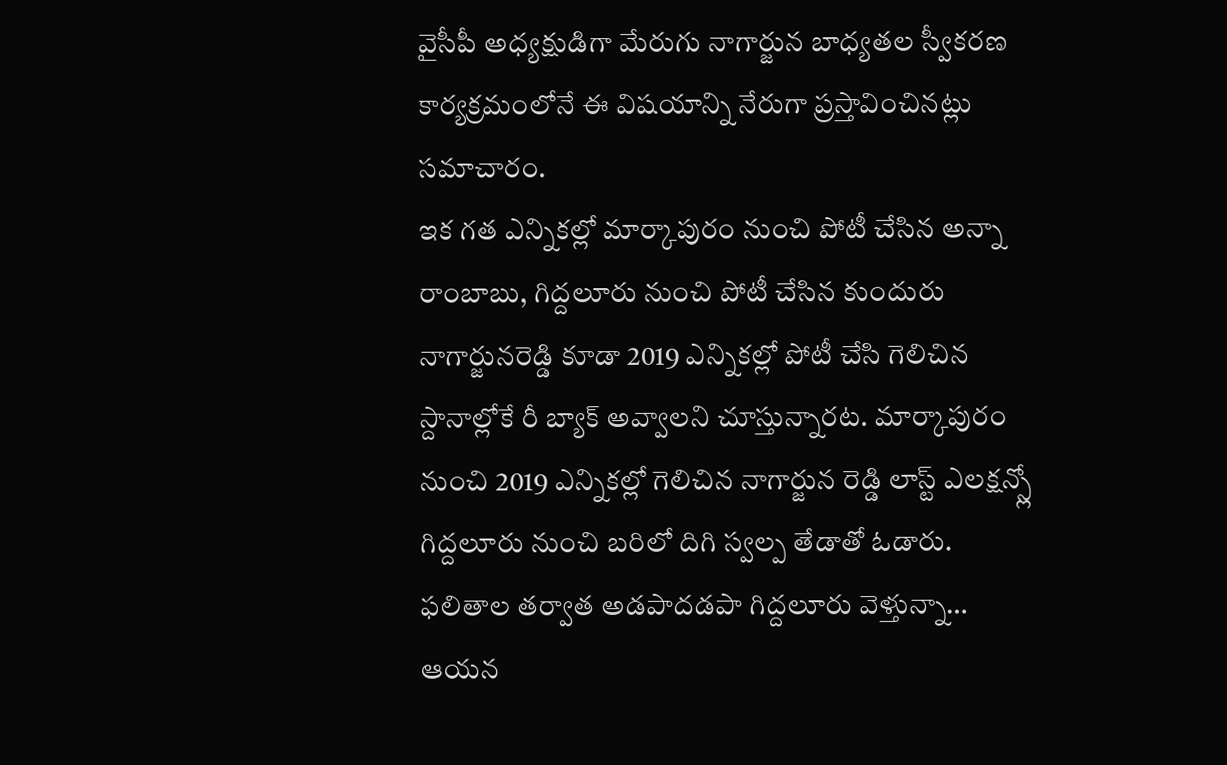వైసీపీ అధ్యక్షుడిగా మేరుగు నాగార్జున బాధ్యతల స్వీకరణ కార్యక్రమంలోనే ఈ విషయాన్ని నేరుగా ప్రస్తావించినట్లు సమాచారం.
ఇక గత ఎన్నికల్లో మార్కాపురం నుంచి పోటీ చేసిన అన్నా రాంబాబు, గిద్దలూరు నుంచి పోటీ చేసిన కుందురు నాగార్జునరెడ్డి కూడా 2019 ఎన్నికల్లో పోటీ చేసి గెలిచిన స్దానాల్లోకే రీ బ్యాక్ అవ్వాలని చూస్తున్నారట. మార్కాపురం నుంచి 2019 ఎన్నికల్లో గెలిచిన నాగార్జున రెడ్డి లాస్ట్ ఎలక్షన్స్లో గిద్దలూరు నుంచి బరిలో దిగి స్వల్ప తేడాతో ఓడారు. ఫలితాల తర్వాత అడపాదడపా గిద్దలూరు వెళ్తున్నా… ఆయన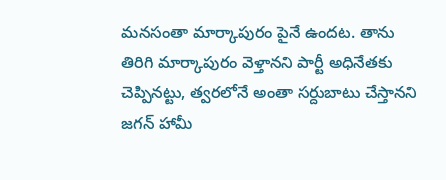మనసంతా మార్కాపురం పైనే ఉందట. తాను తిరిగి మార్కాపురం వెళ్తానని పార్టీ అధినేతకు చెప్పినట్టు, త్వరలోనే అంతా సర్దుబాటు చేస్తానని జగన్ హామీ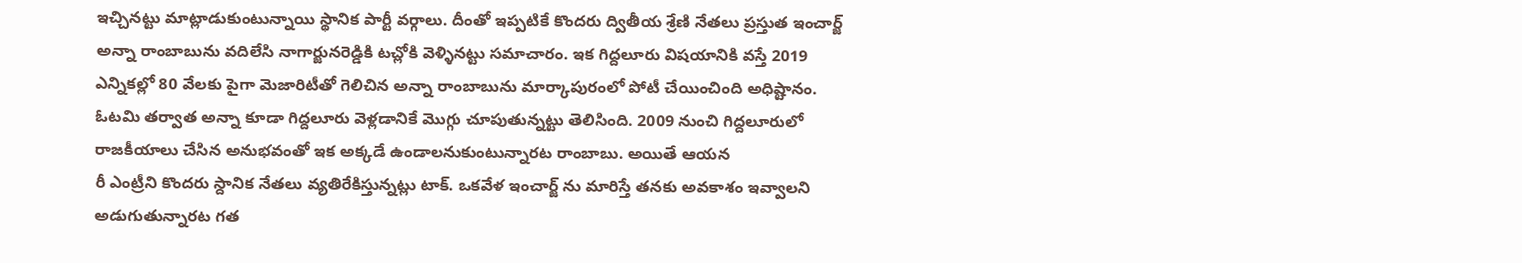ఇచ్చినట్టు మాట్లాడుకుంటున్నాయి స్థానిక పార్టీ వర్గాలు. దీంతో ఇప్పటికే కొందరు ద్వితీయ శ్రేణి నేతలు ప్రస్తుత ఇంచార్జ్ అన్నా రాంబాబును వదిలేసి నాగార్జునరెడ్డికి టచ్లోకి వెళ్ళినట్టు సమాచారం. ఇక గిద్దలూరు విషయానికి వస్తే 2019 ఎన్నికల్లో 80 వేలకు పైగా మెజారిటీతో గెలిచిన అన్నా రాంబాబును మార్కాపురంలో పోటీ చేయించింది అధిష్టానం. ఓటమి తర్వాత అన్నా కూడా గిద్దలూరు వెళ్లడానికే మొగ్గు చూపుతున్నట్టు తెలిసింది. 2009 నుంచి గిద్దలూరులో రాజకీయాలు చేసిన అనుభవంతో ఇక అక్కడే ఉండాలనుకుంటున్నారట రాంబాబు. అయితే ఆయన
రీ ఎంట్రీని కొందరు స్దానిక నేతలు వ్యతిరేకిస్తున్నట్లు టాక్. ఒకవేళ ఇంచార్జ్ ను మారిస్తే తనకు అవకాశం ఇవ్వాలని అడుగుతున్నారట గత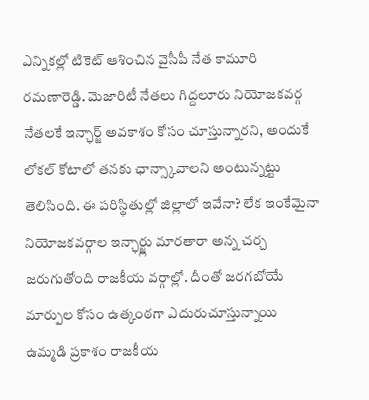ఎన్నికల్లో టికెట్ ఆశించిన వైసీపీ నేత కామూరి రమణారెడ్డి. మెజారిటీ నేతలు గిద్దలూరు నియోజకవర్గ నేతలకే ఇన్ఛార్జ్ అవకాశం కోసం చూస్తున్నారని, అందుకే లోకల్ కోటాలో తనకు ఛాన్స్కావాలని అంటున్నట్టు తెలిసింది. ఈ పరిస్థితుల్లో జిల్లాలో ఇవేనా? లేక ఇంకేమైనా నియోజకవర్గాల ఇన్ఛార్జ్లు మారతారా అన్న చర్చ జరుగుతోంది రాజకీయ వర్గాల్లో. దీంతో జరగబోయే మార్పుల కోసం ఉత్కంఠగా ఎదురుచూస్తున్నాయి ఉమ్మడి ప్రకాశం రాజకీయ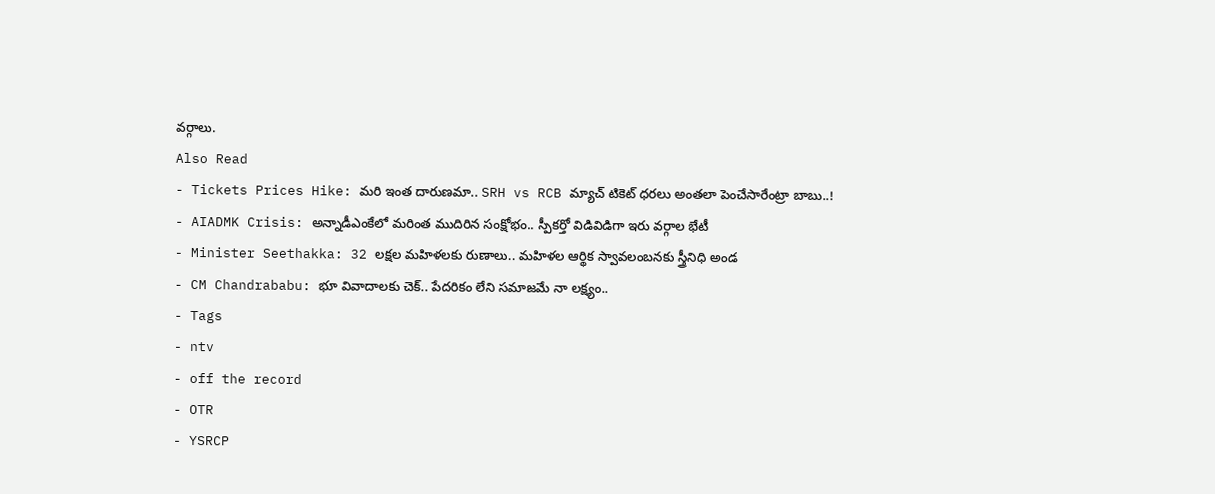వర్గాలు.
Also Read
- Tickets Prices Hike: మరి ఇంత దారుణమా.. SRH vs RCB మ్యాచ్ టికెట్ ధరలు అంతలా పెంచేసారేంట్రా బాబు..!
- AIADMK Crisis: అన్నాడీఎంకేలో మరింత ముదిరిన సంక్షోభం.. స్పీకర్తో విడివిడిగా ఇరు వర్గాల భేటీ
- Minister Seethakka: 32 లక్షల మహిళలకు రుణాలు.. మహిళల ఆర్థిక స్వావలంబనకు స్త్రీనిధి అండ
- CM Chandrababu: భూ వివాదాలకు చెక్.. పేదరికం లేని సమాజమే నా లక్ష్యం..
- Tags
- ntv
- off the record
- OTR
- YSRCP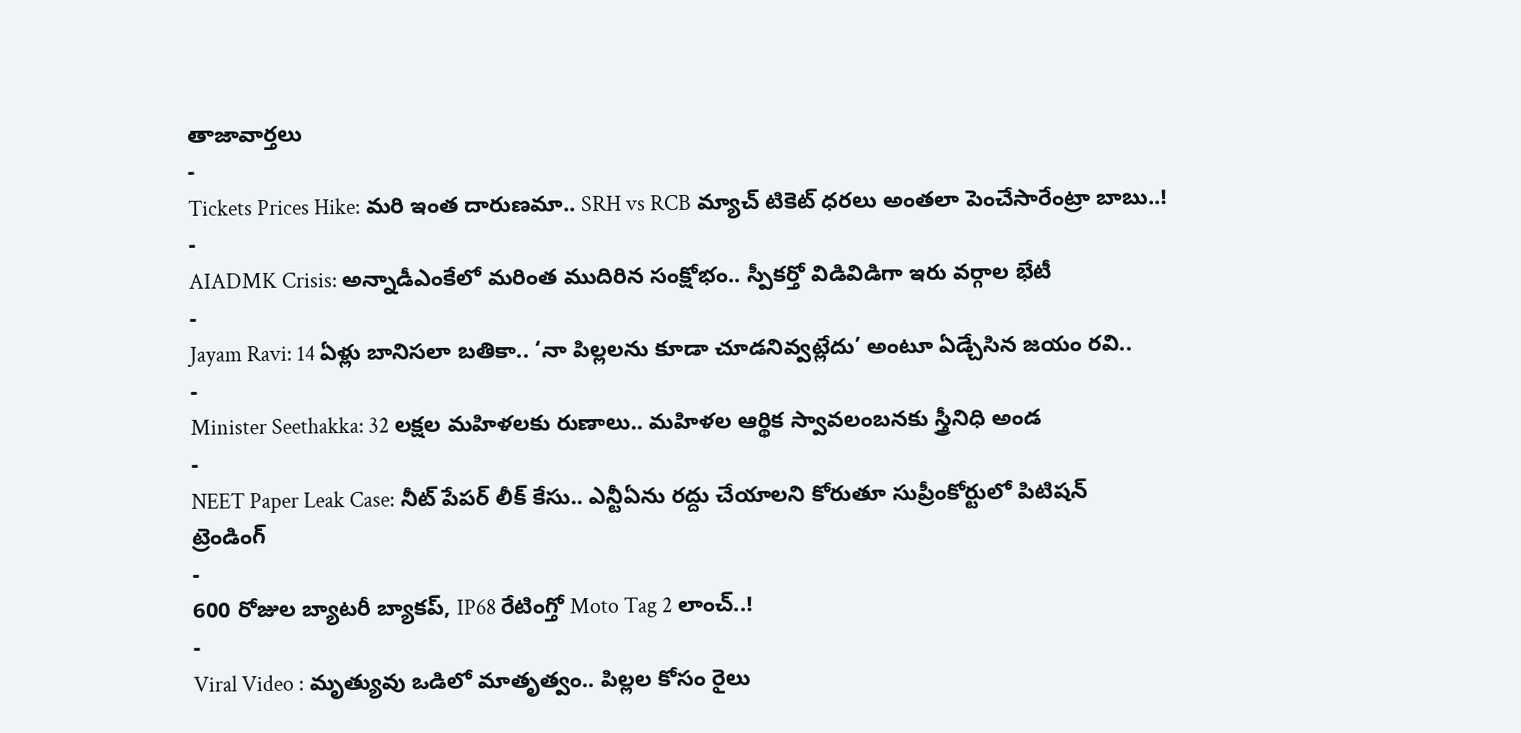తాజావార్తలు
-
Tickets Prices Hike: మరి ఇంత దారుణమా.. SRH vs RCB మ్యాచ్ టికెట్ ధరలు అంతలా పెంచేసారేంట్రా బాబు..!
-
AIADMK Crisis: అన్నాడీఎంకేలో మరింత ముదిరిన సంక్షోభం.. స్పీకర్తో విడివిడిగా ఇరు వర్గాల భేటీ
-
Jayam Ravi: 14 ఏళ్లు బానిసలా బతికా.. ‘నా పిల్లలను కూడా చూడనివ్వట్లేదు’ అంటూ ఏడ్చేసిన జయం రవి..
-
Minister Seethakka: 32 లక్షల మహిళలకు రుణాలు.. మహిళల ఆర్థిక స్వావలంబనకు స్త్రీనిధి అండ
-
NEET Paper Leak Case: నీట్ పేపర్ లీక్ కేసు.. ఎన్టీఏను రద్దు చేయాలని కోరుతూ సుప్రీంకోర్టులో పిటిషన్
ట్రెండింగ్
-
600 రోజుల బ్యాటరీ బ్యాకప్, IP68 రేటింగ్తో Moto Tag 2 లాంచ్..!
-
Viral Video : మృత్యువు ఒడిలో మాతృత్వం.. పిల్లల కోసం రైలు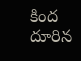కింద దూరిన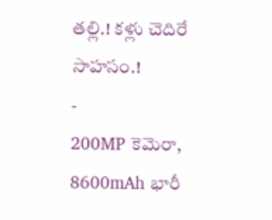తల్లి.! కళ్లు చెదిరే సాహసం.!
-
200MP కెమెరా, 8600mAh భారీ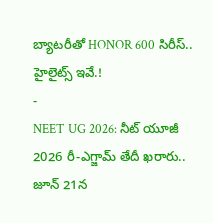బ్యాటరీతో HONOR 600 సిరీస్.. హైలైట్స్ ఇవే.!
-
NEET UG 2026: నీట్ యూజీ 2026 రీ-ఎగ్జామ్ తేదీ ఖరారు.. జూన్ 21న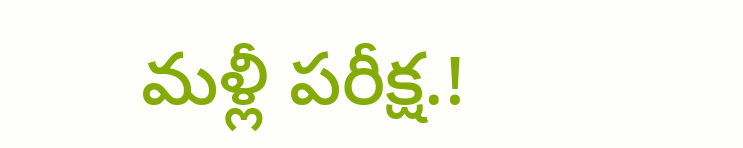మళ్లీ పరీక్ష.!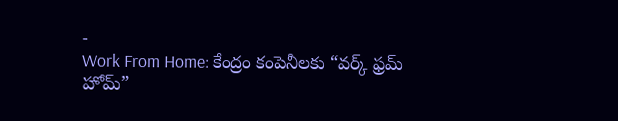-
Work From Home: కేంద్రం కంపెనీలకు “వర్క్ ఫ్రమ్ హోమ్”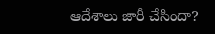ఆదేశాలు జారీ చేసిందా?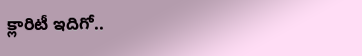క్లారిటీ ఇదిగో..